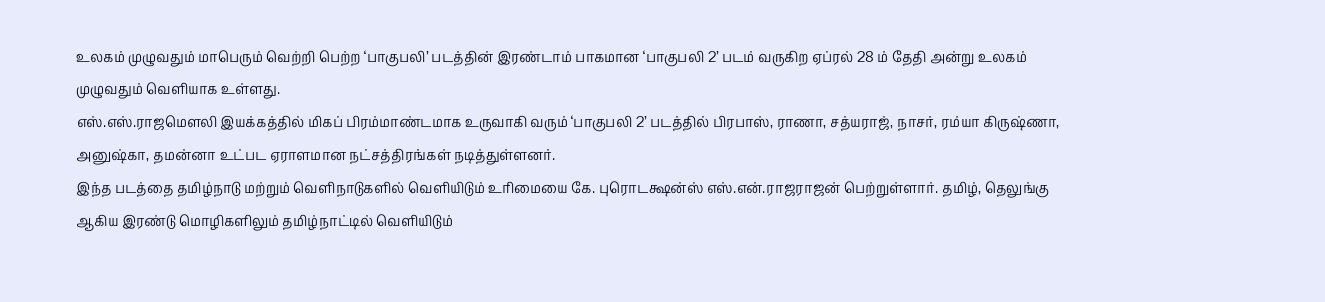உலகம் முழுவதும் மாபெரும் வெற்றி பெற்ற ‘பாகுபலி’ படத்தின் இரண்டாம் பாகமான ‘பாகுபலி 2’ படம் வருகிற ஏப்ரல் 28 ம் தேதி அன்று உலகம் முழுவதும் வெளியாக உள்ளது.
எஸ்.எஸ்.ராஜமௌலி இயக்கத்தில் மிகப் பிரம்மாண்டமாக உருவாகி வரும் ‘பாகுபலி 2’ படத்தில் பிரபாஸ், ராணா, சத்யராஜ், நாசர், ரம்யா கிருஷ்ணா, அனுஷ்கா, தமன்னா உட்பட ஏராளமான நட்சத்திரங்கள் நடித்துள்ளனர்.
இந்த படத்தை தமிழ்நாடு மற்றும் வெளிநாடுகளில் வெளியிடும் உரிமையை கே. புரொடக்ஷன்ஸ் எஸ்.என்.ராஜராஜன் பெற்றுள்ளார். தமிழ், தெலுங்கு ஆகிய இரண்டு மொழிகளிலும் தமிழ்நாட்டில் வெளியிடும்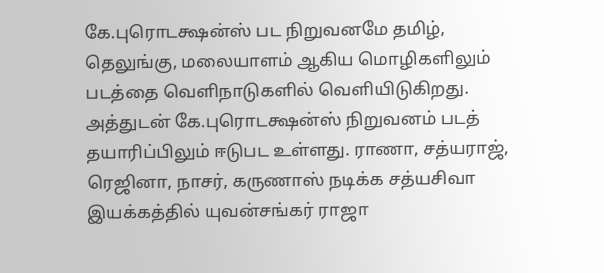கே.புரொடக்ஷன்ஸ் பட நிறுவனமே தமிழ், தெலுங்கு, மலையாளம் ஆகிய மொழிகளிலும் படத்தை வெளிநாடுகளில் வெளியிடுகிறது.
அத்துடன் கே.புரொடக்ஷன்ஸ் நிறுவனம் படத் தயாரிப்பிலும் ஈடுபட உள்ளது. ராணா, சத்யராஜ், ரெஜினா, நாசர், கருணாஸ் நடிக்க சத்யசிவா இயக்கத்தில் யுவன்சங்கர் ராஜா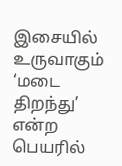இசையில் உருவாகும் ‘மடை திறந்து’ என்ற பெயரில்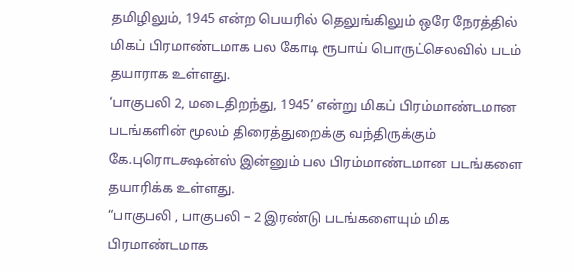தமிழிலும், 1945 என்ற பெயரில் தெலுங்கிலும் ஒரே நேரத்தில் மிகப் பிரமாண்டமாக பல கோடி ரூபாய் பொருட்செலவில் படம் தயாராக உள்ளது.
‘பாகுபலி 2, மடைதிறந்து, 1945’ என்று மிகப் பிரம்மாண்டமான படங்களின் மூலம் திரைத்துறைக்கு வந்திருக்கும் கே.புரொடக்ஷன்ஸ் இன்னும் பல பிரம்மாண்டமான படங்களை தயாரிக்க உள்ளது.
“பாகுபலி , பாகுபலி – 2 இரண்டு படங்களையும் மிக பிரமாண்டமாக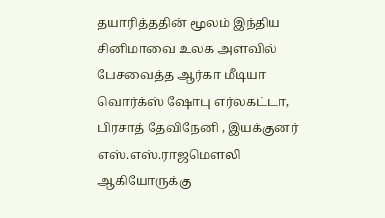தயாரித்ததின் மூலம் இந்திய சினிமாவை உலக அளவில் பேசவைத்த ஆர்கா மீடியா வொர்க்ஸ் ஷோபு எர்லகட்டா, பிரசாத் தேவிநேனி , இயக்குனர் எஸ்.எஸ்.ராஜமௌலி ஆகியோருக்கு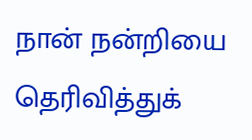நான் நன்றியை தெரிவித்துக்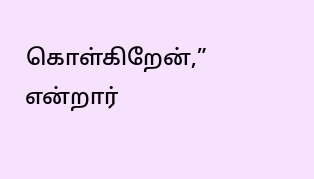கொள்கிறேன்,” என்றார்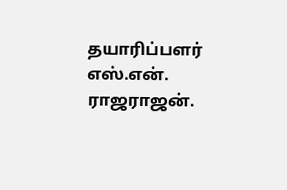தயாரிப்பளர் எஸ்.என். ராஜராஜன்.